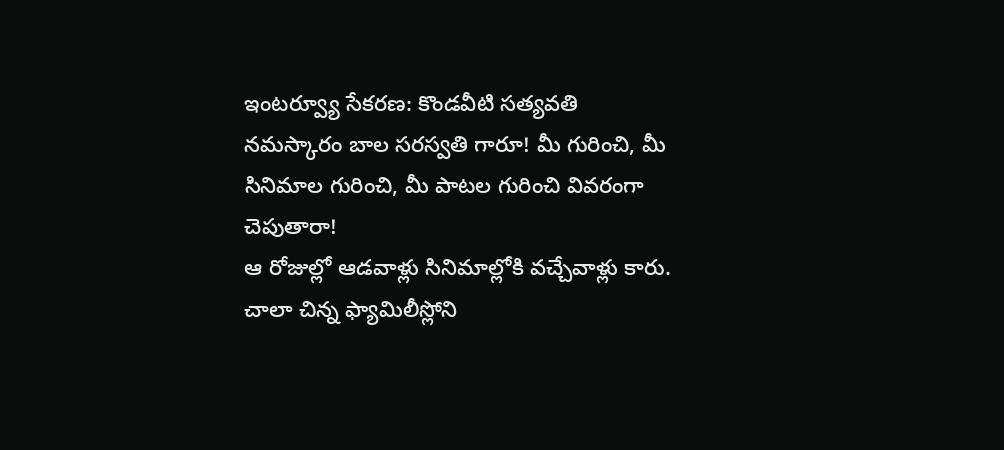ఇంటర్వ్యూ సేకరణ: కొండవీటి సత్యవతి
నమస్కారం బాల సరస్వతి గారూ! మీ గురించి, మీ సినిమాల గురించి, మీ పాటల గురించి వివరంగా చెపుతారా!
ఆ రోజుల్లో ఆడవాళ్లు సినిమాల్లోకి వచ్చేవాళ్లు కారు. చాలా చిన్న ఫ్యామిలీస్లోని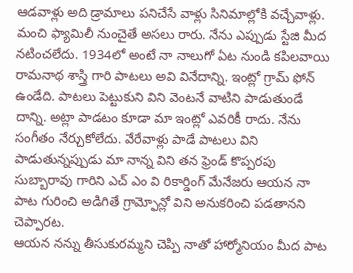ఆడవాళ్లు అది డ్రామాలు పనిచేసే వాళ్లు సినిమాల్లోకి వచ్చేవాళ్లు. మంచి ఫ్యామిలీ నుంచైతే అసలు రారు. నేను ఎప్పుడు స్టేజి మీద నటించలేదు. 1934లో అంటే నా నాలుగో ఏట నుండి కపిలవాయి రామనాథ శాస్త్రి గారి పాటలు అవి వినేదాన్ని. ఇంట్లో గ్రామ్ ఫోన్ ఉండేది. పాటలు పెట్టుకుని విని వెంటనే వాటిని పాడుతుండే దాన్ని. అట్లా పాడటం కూడా మా ఇంట్లో ఎవరికీ రాదు. నేను సంగీతం నేర్చుకోలేదు. వేరేవాళ్లు పాడే పాటలు విని పాడుతున్నప్పుడు మా నాన్న విని తన ఫ్రెండ్ కొప్పరపు సుబ్బారావు గారిని ఎచ్ ఎం వి రికార్డింగ్ మేనేజరు ఆయన నా పాట గురించి అడిగితే గ్రామ్ఫోన్లో విని అనుకరించి పడతానని చెప్పారట.
ఆయన నన్ను తీసుకురమ్మని చెప్పి నాతో హార్మోనియం మీద పాట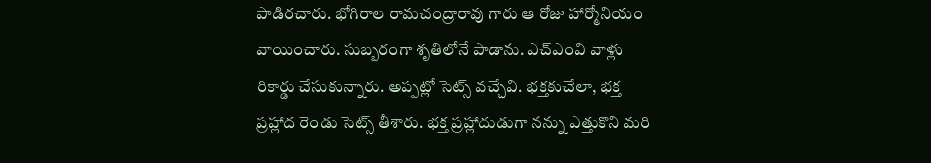పాడిరచారు. భోగిరాల రామచంద్రారావు గారు ఆ రోజు హార్మోనియం వాయించారు. సుబ్బరంగా శృతిలోనే పాడాను. ఎచ్ఎంవి వాళ్లు రికార్డు చేసుకున్నారు. అప్పట్లో సెట్స్ వచ్చేవి. భక్తకుచేలా, భక్త ప్రహ్లాద రెండు సెట్స్ తీశారు. భక్త ప్రహ్లాదుడుగా నన్ను ఎత్తుకొని మరి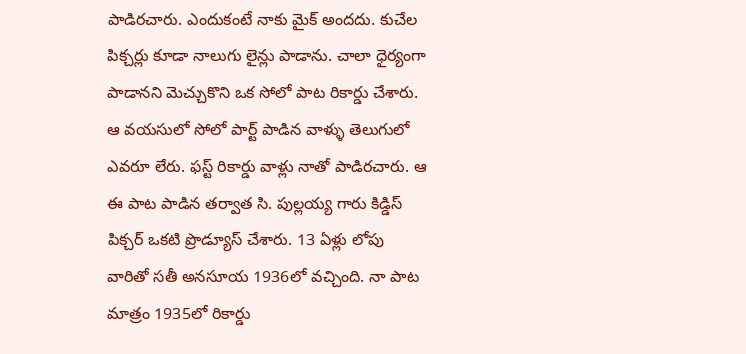పాడిరచారు. ఎందుకంటే నాకు మైక్ అందదు. కుచేల పిక్చర్లు కూడా నాలుగు లైన్లు పాడాను. చాలా ధైర్యంగా పాడానని మెచ్చుకొని ఒక సోలో పాట రికార్డు చేశారు. ఆ వయసులో సోలో పార్ట్ పాడిన వాళ్ళు తెలుగులో ఎవరూ లేరు. ఫస్ట్ రికార్డు వాళ్లు నాతో పాడిరచారు. ఆ ఈ పాట పాడిన తర్వాత సి. పుల్లయ్య గారు కిడ్డిస్ పిక్చర్ ఒకటి ప్రొడ్యూస్ చేశారు. 13 ఏళ్లు లోపు వారితో సతీ అనసూయ 1936లో వచ్చింది. నా పాట మాత్రం 1935లో రికార్డు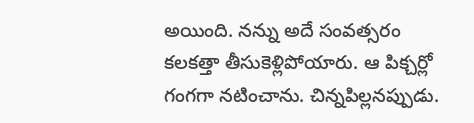అయింది. నన్ను అదే సంవత్సరం కలకత్తా తీసుకెళ్లిపోయారు. ఆ పిక్చర్లో గంగగా నటించాను. చిన్నపిల్లనప్పుడు.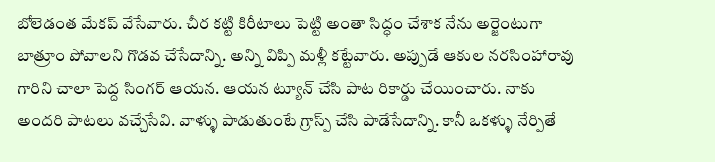బోలెడంత మేకప్ వేసేవారు. చీర కట్టి కిరీటాలు పెట్టి అంతా సిద్ధం చేశాక నేను అర్జెంటుగా బాత్రూం పోవాలని గొడవ చేసేదాన్ని. అన్ని విప్పి మళ్లీ కట్టేవారు. అప్పుడే ఆకుల నరసింహారావు గారిని చాలా పెద్ద సింగర్ ఆయన. ఆయన ట్యూన్ చేసి పాట రికార్డు చేయించారు. నాకు అందరి పాటలు వచ్చేసేవి. వాళ్ళు పాడుతుంటే గ్రాస్ప్ చేసి పాడేసేదాన్ని. కానీ ఒకళ్ళు నేర్పితే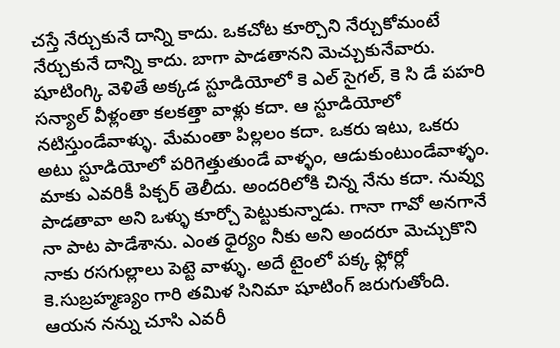చస్తే నేర్చుకునే దాన్ని కాదు. ఒకచోట కూర్చొని నేర్చుకోమంటే నేర్చుకునే దాన్ని కాదు. బాగా పాడతానని మెచ్చుకునేవారు.
షూటింగ్కి వెళితే అక్కడ స్టూడియోలో కె ఎల్ సైగల్, కె సి డే పహరి సన్యాల్ వీళ్లంతా కలకత్తా వాళ్లు కదా. ఆ స్టూడియోలో నటిస్తుండేవాళ్ళు. మేమంతా పిల్లలం కదా. ఒకరు ఇటు, ఒకరు అటు స్టూడియోలో పరిగెత్తుతుండే వాళ్ళం, ఆడుకుంటుండేవాళ్ళం. మాకు ఎవరికీ పిక్చర్ తెలీదు. అందరిలోకి చిన్న నేను కదా. నువ్వు పాడతావా అని ఒళ్ళు కూర్చో పెట్టుకున్నాడు. గానా గావో అనగానే నా పాట పాడేశాను. ఎంత ధైర్యం నీకు అని అందరూ మెచ్చుకొని నాకు రసగుల్లాలు పెట్టె వాళ్ళు. అదే టైంలో పక్క ఫ్లోర్లో కె.సుబ్రహ్మణ్యం గారి తమిళ సినిమా షూటింగ్ జరుగుతోంది. ఆయన నన్ను చూసి ఎవరీ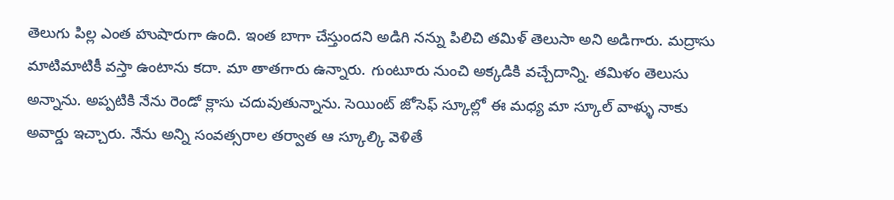తెలుగు పిల్ల ఎంత హుషారుగా ఉంది. ఇంత బాగా చేస్తుందని అడిగి నన్ను పిలిచి తమిళ్ తెలుసా అని అడిగారు. మద్రాసు మాటిమాటికీ వస్తా ఉంటాను కదా. మా తాతగారు ఉన్నారు. గుంటూరు నుంచి అక్కడికి వచ్చేదాన్ని. తమిళం తెలుసు అన్నాను. అప్పటికి నేను రెండో క్లాసు చదువుతున్నాను. సెయింట్ జోసెఫ్ స్కూల్లో ఈ మధ్య మా స్కూల్ వాళ్ళు నాకు అవార్డు ఇచ్చారు. నేను అన్ని సంవత్సరాల తర్వాత ఆ స్కూల్కి వెళితే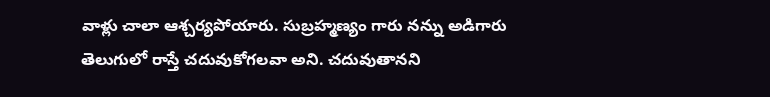వాళ్లు చాలా ఆశ్చర్యపోయారు. సుబ్రహ్మణ్యం గారు నన్ను అడిగారు తెలుగులో రాస్తే చదువుకోగలవా అని. చదువుతానని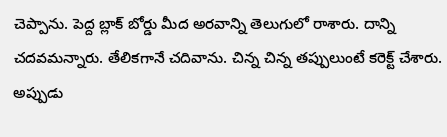చెప్పాను. పెద్ద బ్లాక్ బోర్డు మీద అరవాన్ని తెలుగులో రాశారు. దాన్ని చదవమన్నారు. తేలికగానే చదివాను. చిన్న చిన్న తప్పులుంటే కరెక్ట్ చేశారు. అప్పుడు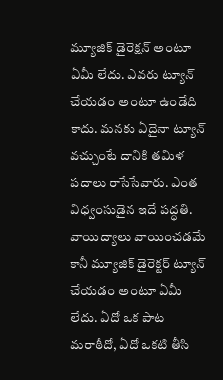మ్యూజిక్ డైరెక్షన్ అంటూ ఏమీ లేదు. ఎవరు ట్యూన్ చేయడం అంటూ ఉండేది కాదు. మనకు ఏదైనా ట్యూన్ వచ్చుంటే దానికి తమిళ పదాలు రాసేసేవారు. ఎంత విధ్వంసుడైన ఇదే పద్ధతి. వాయిద్యాలు వాయించడమే కానీ మ్యూజిక్ డైరెక్టర్ ట్యూన్ చేయడం అంటూ ఏమీ లేదు. ఏదో ఒక పాట మరాఠీదో, ఏదో ఒకటి తీసి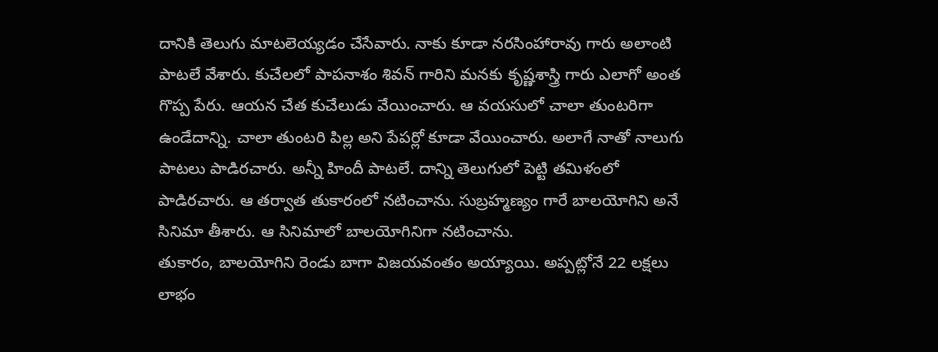దానికి తెలుగు మాటలెయ్యడం చేసేవారు. నాకు కూడా నరసింహారావు గారు అలాంటి పాటలే వేశారు. కుచేలలో పాపనాశం శివన్ గారిని మనకు కృష్ణశాస్త్రి గారు ఎలాగో అంత గొప్ప పేరు. ఆయన చేత కుచేలుడు వేయించారు. ఆ వయసులో చాలా తుంటరిగా ఉండేదాన్ని. చాలా తుంటరి పిల్ల అని పేపర్లో కూడా వేయించారు. అలాగే నాతో నాలుగు పాటలు పాడిరచారు. అన్నీ హిందీ పాటలే. దాన్ని తెలుగులో పెట్టి తమిళంలో పాడిరచారు. ఆ తర్వాత తుకారంలో నటించాను. సుబ్రహ్మణ్యం గారే బాలయోగిని అనే సినిమా తీశారు. ఆ సినిమాలో బాలయోగినిగా నటించాను.
తుకారం, బాలయోగిని రెండు బాగా విజయవంతం అయ్యాయి. అప్పట్లోనే 22 లక్షలు లాభం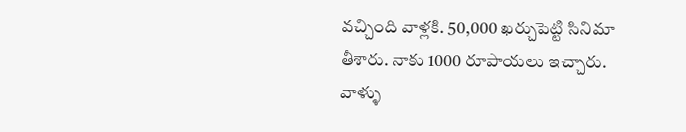వచ్చింది వాళ్లకి. 50,000 ఖర్చుపెట్టి సినిమా తీశారు. నాకు 1000 రూపాయలు ఇచ్చారు. వాళ్ళు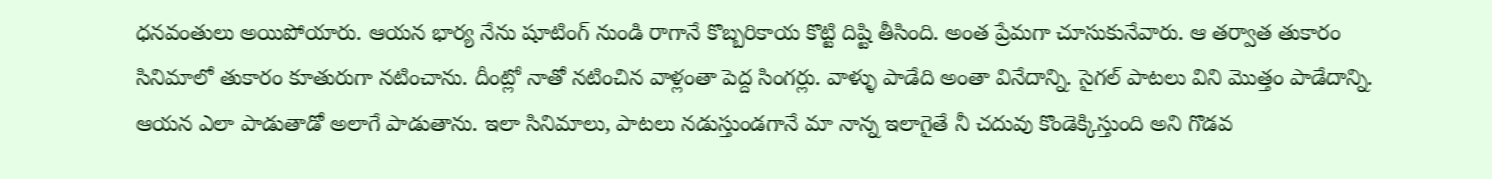ధనవంతులు అయిపోయారు. ఆయన భార్య నేను షూటింగ్ నుండి రాగానే కొబ్బరికాయ కొట్టి దిష్టి తీసింది. అంత ప్రేమగా చూసుకునేవారు. ఆ తర్వాత తుకారం సినిమాలో తుకారం కూతురుగా నటించాను. దీంట్లో నాతో నటించిన వాళ్లంతా పెద్ద సింగర్లు. వాళ్ళు పాడేది అంతా వినేదాన్ని. సైగల్ పాటలు విని మొత్తం పాడేదాన్ని. ఆయన ఎలా పాడుతాడో అలాగే పాడుతాను. ఇలా సినిమాలు, పాటలు నడుస్తుండగానే మా నాన్న ఇలాగైతే నీ చదువు కొండెక్కిస్తుంది అని గొడవ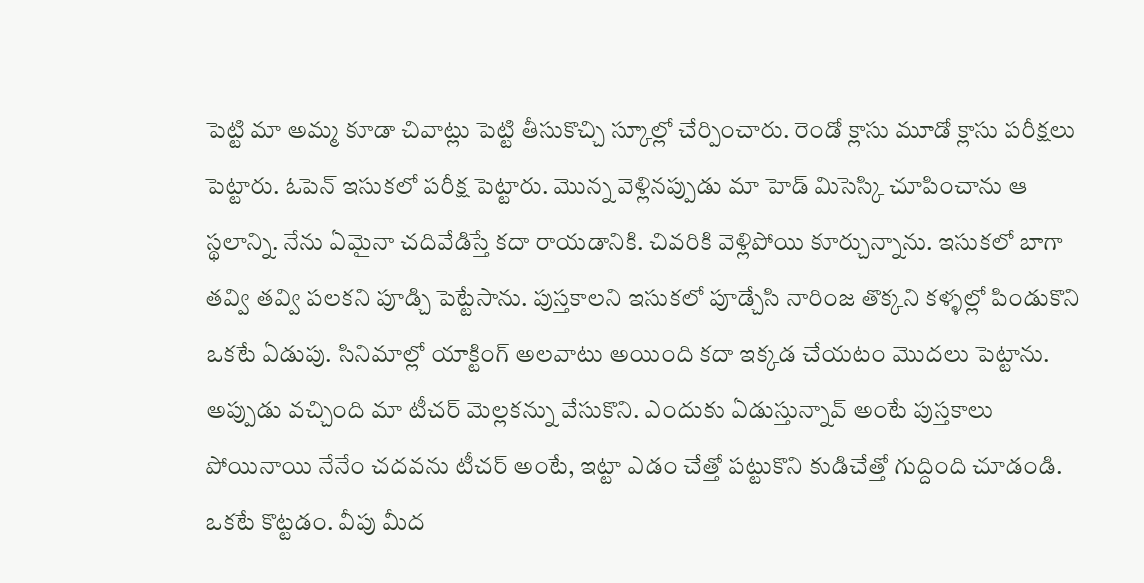పెట్టి మా అమ్మ కూడా చివాట్లు పెట్టి తీసుకొచ్చి స్కూల్లో చేర్పించారు. రెండో క్లాసు మూడో క్లాసు పరీక్షలు పెట్టారు. ఓపెన్ ఇసుకలో పరీక్ష పెట్టారు. మొన్న వెళ్లినప్పుడు మా హెడ్ మిసెస్కి చూపించాను ఆ స్థలాన్ని. నేను ఏమైనా చదివేడిస్తే కదా రాయడానికి. చివరికి వెళ్లిపోయి కూర్చున్నాను. ఇసుకలో బాగా తవ్వి తవ్వి పలకని పూడ్చి పెట్టేసాను. పుస్తకాలని ఇసుకలో పూడ్చేసి నారింజ తొక్కని కళ్ళల్లో పిండుకొని ఒకటే ఏడుపు. సినిమాల్లో యాక్టింగ్ అలవాటు అయింది కదా ఇక్కడ చేయటం మొదలు పెట్టాను. అప్పుడు వచ్చింది మా టీచర్ మెల్లకన్ను వేసుకొని. ఎందుకు ఏడుస్తున్నావ్ అంటే పుస్తకాలు పోయినాయి నేనేం చదవను టీచర్ అంటే, ఇట్టా ఎడం చేత్తో పట్టుకొని కుడిచేత్తో గుద్దింది చూడండి. ఒకటే కొట్టడం. వీపు మీద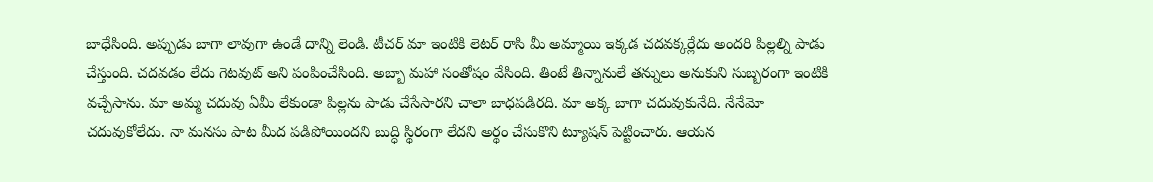బాధేసింది. అప్పుడు బాగా లావుగా ఉండే దాన్ని లెండి. టీచర్ మా ఇంటికి లెటర్ రాసి మీ అమ్మాయి ఇక్కడ చదవక్కర్లేదు అందరి పిల్లల్ని పాడు చేస్తుంది. చదవడం లేదు గెటవుట్ అని పంపించేసింది. అబ్బా మహా సంతోషం వేసింది. తింటే తిన్నానులే తన్నులు అనుకుని సుబ్బరంగా ఇంటికి వచ్చేసాను. మా అమ్మ చదువు ఏమీ లేకుండా పిల్లను పాడు చేసేసారని చాలా బాధపడిరది. మా అక్క బాగా చదువుకునేది. నేనేమో చదువుకోలేదు. నా మనసు పాట మీద పడిపోయిందని బుద్ధి స్థిరంగా లేదని అర్థం చేసుకొని ట్యూషన్ పెట్టించారు. ఆయన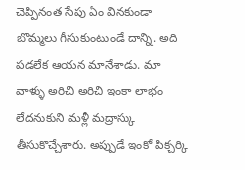చెప్పినంత సేపు ఏం వినకుండా బొమ్మలు గీసుకుంటుండే దాన్ని. అది పడలేక ఆయన మానేశాడు. మా వాళ్ళు అరిచి అరిచి ఇంకా లాభం లేదనుకుని మళ్లీ మద్రాస్కు తీసుకొచ్చేశారు. అప్పుడే ఇంకో పిక్చర్కి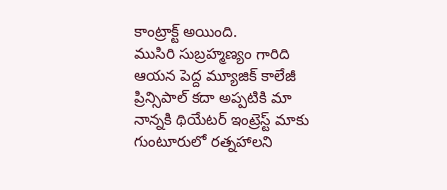కాంట్రాక్ట్ అయింది.
ముసిరి సుబ్రహ్మణ్యం గారిది ఆయన పెద్ద మ్యూజిక్ కాలేజీ ప్రిన్సిపాల్ కదా అప్పటికి మా నాన్నకి థియేటర్ ఇంట్రెస్ట్ మాకు గుంటూరులో రత్నహాలని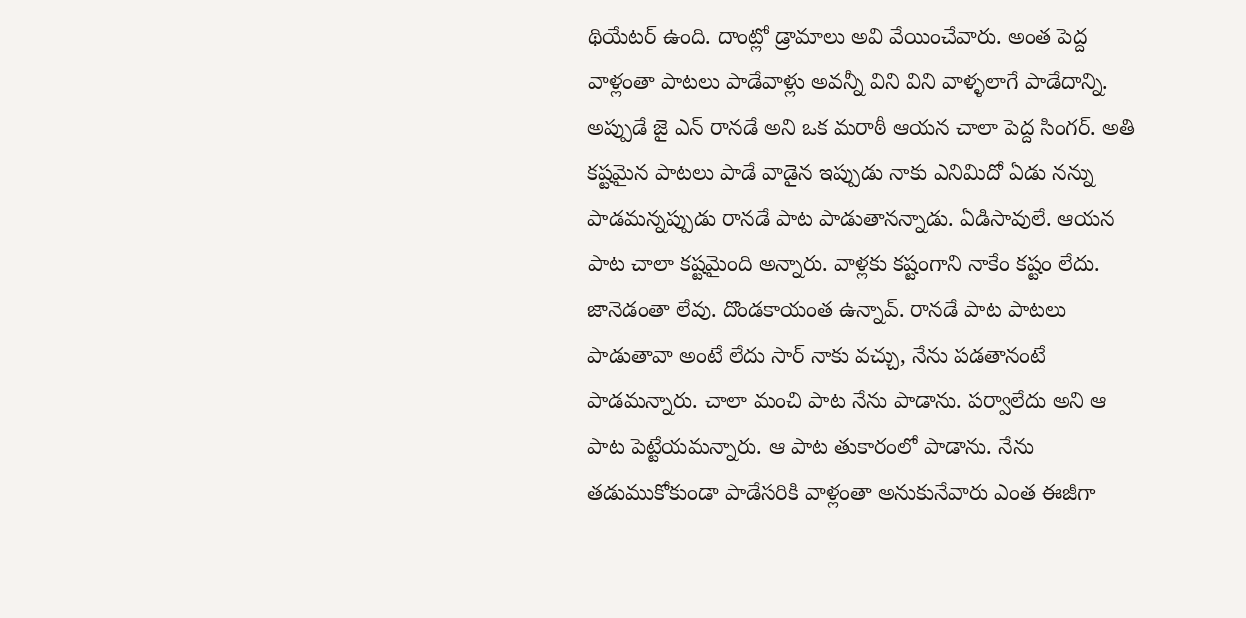థియేటర్ ఉంది. దాంట్లో డ్రామాలు అవి వేయించేవారు. అంత పెద్ద వాళ్లంతా పాటలు పాడేవాళ్లు అవన్నీ విని విని వాళ్ళలాగే పాడేదాన్ని. అప్పుడే జై ఎన్ రానడే అని ఒక మరాఠీ ఆయన చాలా పెద్ద సింగర్. అతి కష్టమైన పాటలు పాడే వాడైన ఇప్పుడు నాకు ఎనిమిదో ఏడు నన్ను పాడమన్నప్పుడు రానడే పాట పాడుతానన్నాడు. ఏడిసావులే. ఆయన పాట చాలా కష్టమైంది అన్నారు. వాళ్లకు కష్టంగాని నాకేం కష్టం లేదు. జానెడంతా లేవు. దొండకాయంత ఉన్నావ్. రానడే పాట పాటలు పాడుతావా అంటే లేదు సార్ నాకు వచ్చు, నేను పడతానంటే పాడమన్నారు. చాలా మంచి పాట నేను పాడాను. పర్వాలేదు అని ఆ పాట పెట్టేయమన్నారు. ఆ పాట తుకారంలో పాడాను. నేను తడుముకోకుండా పాడేసరికి వాళ్లంతా అనుకునేవారు ఎంత ఈజీగా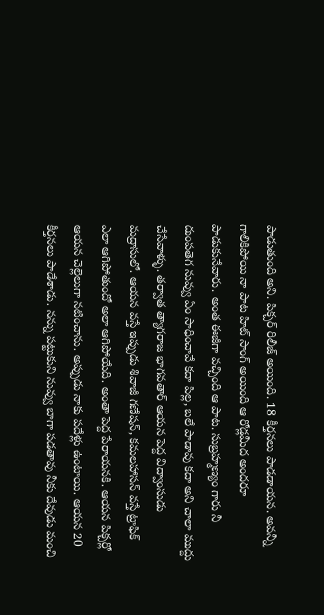పాడుతుంది అని. పిక్చర్ రిలీజ్ అయింది. 18 కీర్తనలు పాడడాయన. అవన్నీ గాలికిపోయి నా పాట హిట్ సాంగ్ అయింది ఆ రోడ్లమీద అందరూ పాడుకునేవారు. అంత ఈజీగా వచ్చింది ఆ పాట. సుబ్రహ్మణ్యం గారు నీ దుంపతెగ నువ్వు ఏం సాధించావే కదా పిల్ల, బలే పాడావు కదా అని చాలా ముద్దు చేసేవాళ్ళు. తర్వాత త్యాగరాజ భాగవతార్ ఆయన పెద్ద విద్వాంసుడు మద్రాసులో. ఆయన వస్తే ఇప్పుడు శివాజీ గణేషన్, కమలహాసన్ వస్తే ట్రాఫిక్ ఎలా ఆగిపోతుందో అలా ఆగిపోయేది. అంతా పెద్ద పేరాయనకి. ఆయన పిక్చర్లో ఆయన చెల్లెలుగా నటించాను. అప్పుడు నాకు పదేళ్లు ఉంటాయి. ఆయన 20 కీర్తనలు పాడేశాడు. నన్ను పట్టుకుని నువ్వు బాగా పడతావు నీకు దేవుడు మంచి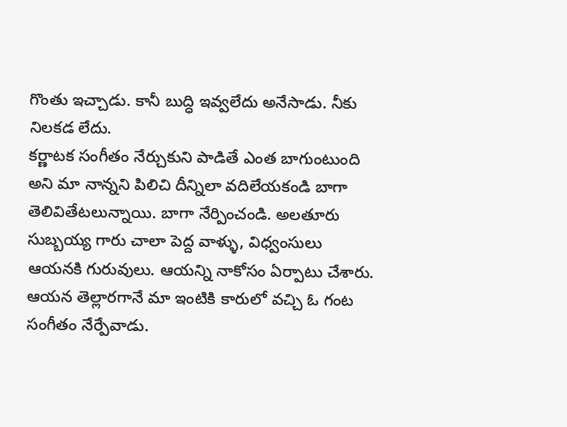గొంతు ఇచ్చాడు. కానీ బుద్ధి ఇవ్వలేదు అనేసాడు. నీకు నిలకడ లేదు.
కర్ణాటక సంగీతం నేర్చుకుని పాడితే ఎంత బాగుంటుంది అని మా నాన్నని పిలిచి దీన్నిలా వదిలేయకండి బాగా తెలివితేటలున్నాయి. బాగా నేర్పించండి. అలతూరు సుబ్బయ్య గారు చాలా పెద్ద వాళ్ళు, విధ్వంసులు ఆయనకి గురువులు. ఆయన్ని నాకోసం ఏర్పాటు చేశారు. ఆయన తెల్లారగానే మా ఇంటికి కారులో వచ్చి ఓ గంట సంగీతం నేర్పేవాడు.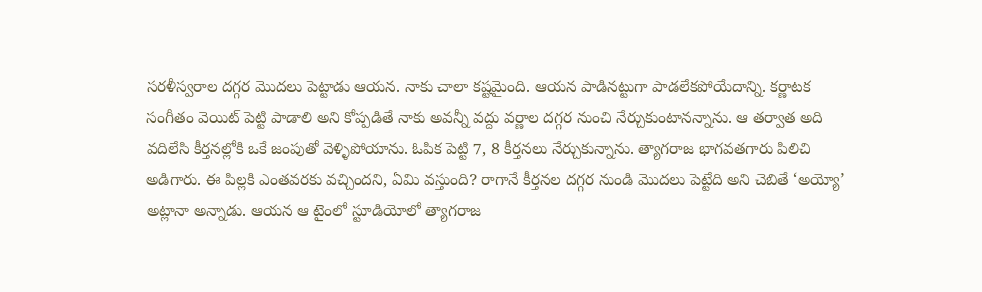సరళీస్వరాల దగ్గర మొదలు పెట్టాడు ఆయన. నాకు చాలా కష్టమైంది. ఆయన పాడినట్టుగా పాడలేకపోయేదాన్ని. కర్ణాటక సంగీతం వెయిట్ పెట్టి పాడాలి అని కోప్పడితే నాకు అవన్నీ వద్దు వర్ణాల దగ్గర నుంచి నేర్చుకుంటానన్నాను. ఆ తర్వాత అది వదిలేసి కీర్తనల్లోకి ఒకే జంపుతో వెళ్ళిపోయాను. ఓపిక పెట్టి 7, 8 కీర్తనలు నేర్చుకున్నాను. త్యాగరాజ భాగవతగారు పిలిచి అడిగారు. ఈ పిల్లకి ఎంతవరకు వచ్చిందని, ఏమి వస్తుంది? రాగానే కీర్తనల దగ్గర నుండి మొదలు పెట్టేది అని చెబితే ‘అయ్యో’ అట్లానా అన్నాడు. ఆయన ఆ టైంలో స్టూడియోలో త్యాగరాజ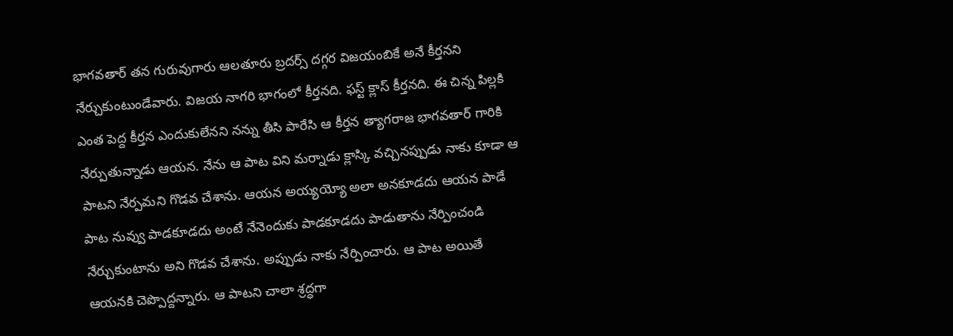భాగవతార్ తన గురువుగారు ఆలతూరు బ్రదర్స్ దగ్గర విజయంబికే అనే కీర్తనని నేర్చుకుంటుండేవారు. విజయ నాగరి భాగంలో కీర్తనది. ఫస్ట్ క్లాస్ కీర్తనది. ఈ చిన్న పిల్లకి ఎంత పెద్ద కీర్తన ఎందుకులేనని నన్ను తీసి పారేసి ఆ కీర్తన త్యాగరాజ భాగవతార్ గారికి నేర్పుతున్నాడు ఆయన. నేను ఆ పాట విని మర్నాడు క్లాస్కి వచ్చినప్పుడు నాకు కూడా ఆ పాటని నేర్పమని గొడవ చేశాను. ఆయన అయ్యయ్యో అలా అనకూడదు ఆయన పాడే పాట నువ్వు పాడకూడదు అంటే నేనెందుకు పాడకూడదు పాడుతాను నేర్పించండి నేర్చుకుంటాను అని గొడవ చేశాను. అప్పుడు నాకు నేర్పించారు. ఆ పాట అయితే ఆయనకి చెప్పొద్దన్నారు. ఆ పాటని చాలా శ్రద్ధగా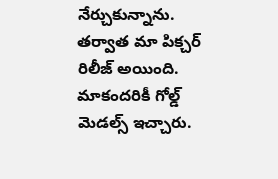నేర్చుకున్నాను. తర్వాత మా పిక్చర్ రిలీజ్ అయింది. మాకందరికీ గోల్డ్ మెడల్స్ ఇచ్చారు.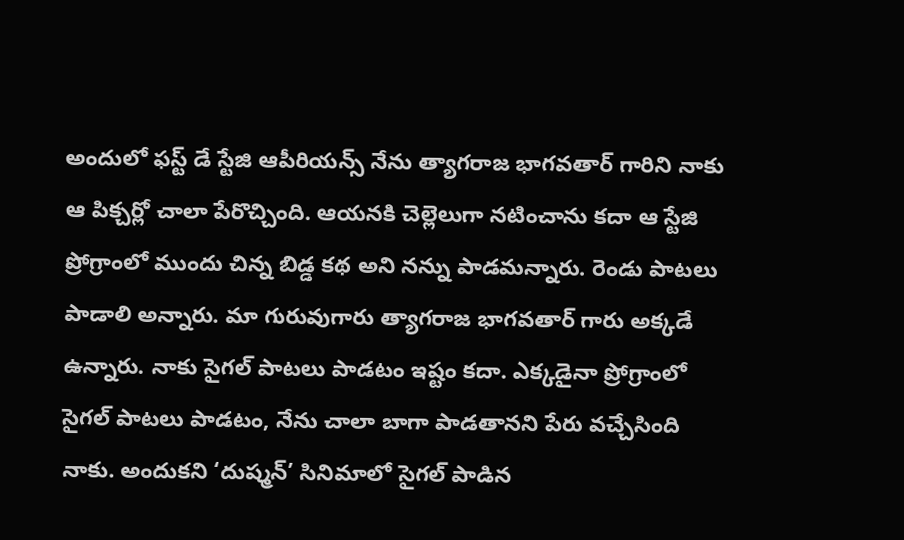అందులో ఫస్ట్ డే స్టేజి ఆపీరియన్స్ నేను త్యాగరాజ భాగవతార్ గారిని నాకు ఆ పిక్చర్లో చాలా పేరొచ్చింది. ఆయనకి చెల్లెలుగా నటించాను కదా ఆ స్టేజి ప్రోగ్రాంలో ముందు చిన్న బిడ్డ కథ అని నన్ను పాడమన్నారు. రెండు పాటలు పాడాలి అన్నారు. మా గురువుగారు త్యాగరాజ భాగవతార్ గారు అక్కడే ఉన్నారు. నాకు సైగల్ పాటలు పాడటం ఇష్టం కదా. ఎక్కడైనా ప్రోగ్రాంలో సైగల్ పాటలు పాడటం, నేను చాలా బాగా పాడతానని పేరు వచ్చేసింది నాకు. అందుకని ‘దుష్మన్’ సినిమాలో సైగల్ పాడిన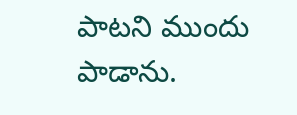పాటని ముందు పాడాను.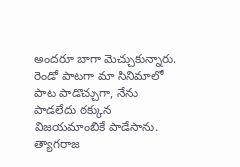అందరూ బాగా మెచ్చుకున్నారు. రెండో పాటగా మా సినిమాలో పాట పాడొచ్చుగా, నేను పాడలేదు ఠక్కున విజయమాంబికే పాడేసాను. త్యాగరాజ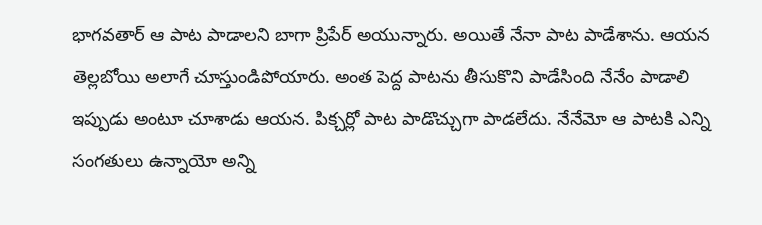భాగవతార్ ఆ పాట పాడాలని బాగా ప్రిపేర్ అయున్నారు. అయితే నేనా పాట పాడేశాను. ఆయన తెల్లబోయి అలాగే చూస్తుండిపోయారు. అంత పెద్ద పాటను తీసుకొని పాడేసింది నేనేం పాడాలి ఇప్పుడు అంటూ చూశాడు ఆయన. పిక్చర్లో పాట పాడొచ్చుగా పాడలేదు. నేనేమో ఆ పాటకి ఎన్ని సంగతులు ఉన్నాయో అన్ని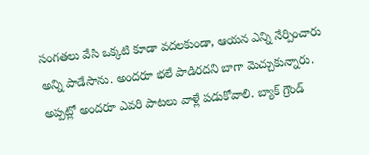సంగతలు వేసి ఒక్కటి కూడా వదలకుండా, ఆయన ఎన్ని నేర్పించారు అన్ని పాడేసాను. అందరూ భలే పాడిరదని బాగా మెచ్చుకున్నారు. అప్పట్లో అందరూ ఎవరి పాటలు వాళ్లే పడుకోవాలి. బ్యాక్ గ్రౌండ్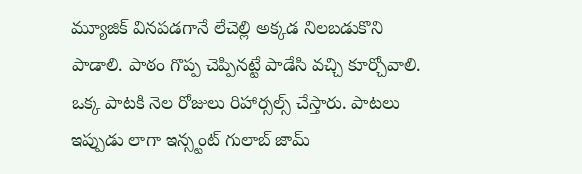మ్యూజిక్ వినపడగానే లేచెల్లి అక్కడ నిలబడుకొని పాడాలి. పాఠం గొప్ప చెప్పినట్టే పాడేసి వచ్చి కూర్చోవాలి. ఒక్క పాటకి నెల రోజులు రిహార్సల్స్ చేస్తారు. పాటలు ఇప్పుడు లాగా ఇన్స్టంట్ గులాబ్ జామ్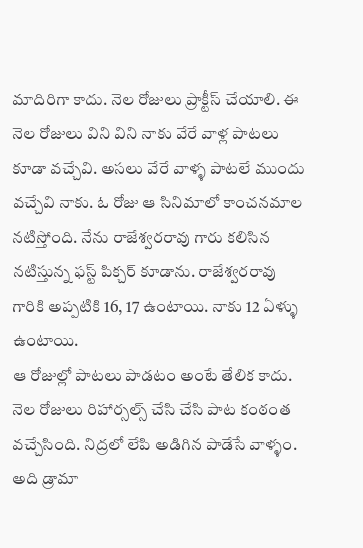మాదిరిగా కాదు. నెల రోజులు ప్రాక్టీస్ చేయాలి. ఈ నెల రోజులు విని విని నాకు వేరే వాళ్ల పాటలు కూడా వచ్చేవి. అసలు వేరే వాళ్ళ పాటలే ముందు వచ్చేవి నాకు. ఓ రోజు ఆ సినిమాలో కాంచనమాల నటిస్తోంది. నేను రాజేశ్వరరావు గారు కలిసిన నటిస్తున్న ఫస్ట్ పిక్చర్ కూడాను. రాజేశ్వరరావు గారికి అప్పటికి 16, 17 ఉంటాయి. నాకు 12 ఏళ్ళు ఉంటాయి.
ఆ రోజుల్లో పాటలు పాడటం అంటే తేలిక కాదు. నెల రోజులు రిహార్సల్స్ చేసి చేసి పాట కంఠంత వచ్చేసింది. నిద్రలో లేపి అడిగిన పాడేసే వాళ్ళం. అది డ్రామా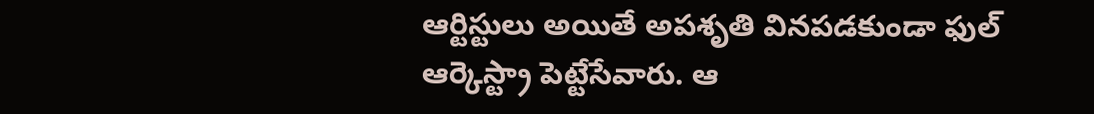ఆర్టిస్టులు అయితే అపశృతి వినపడకుండా ఫుల్ ఆర్కెస్ట్రా పెట్టేసేవారు. ఆ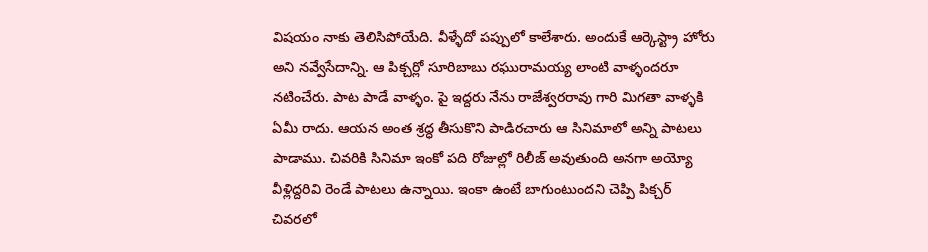విషయం నాకు తెలిసిపోయేది. వీళ్ళేదో పప్పులో కాలేశారు. అందుకే ఆర్కెస్ట్రా హోరు అని నవ్వేసేదాన్ని. ఆ పిక్చర్లో సూరిబాబు రఘురామయ్య లాంటి వాళ్ళందరూ నటించేరు. పాట పాడే వాళ్ళం. పై ఇద్దరు నేను రాజేశ్వరరావు గారి మిగతా వాళ్ళకి ఏమీ రాదు. ఆయన అంత శ్రద్ధ తీసుకొని పాడిరచారు ఆ సినిమాలో అన్ని పాటలు పాడాము. చివరికి సినిమా ఇంకో పది రోజుల్లో రిలీజ్ అవుతుంది అనగా అయ్యో వీళ్లిద్దరివి రెండే పాటలు ఉన్నాయి. ఇంకా ఉంటే బాగుంటుందని చెప్పి పిక్చర్ చివరలో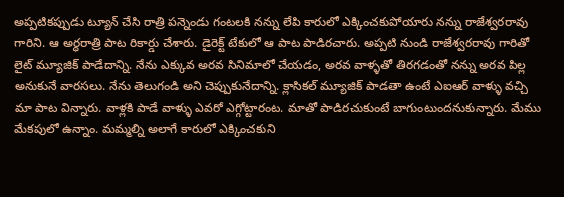అప్పటికప్పుడు ట్యూన్ చేసి రాత్రి పన్నెండు గంటలకి నన్ను లేపి కారులో ఎక్కించకుపోయారు నన్ను రాజేశ్వరరావు గారిని. ఆ అర్ధరాత్రి పాట రికార్డు చేశారు. డైరెక్ట్ టేకులో ఆ పాట పాడిరచారు. అప్పటి నుండి రాజేశ్వరరావు గారితో లైట్ మ్యూజిక్ పాడేదాన్ని. నేను ఎక్కువ అరవ సినిమాలో చేయడం, అరవ వాళ్ళతో తిరగడంతో నన్ను అరవ పిల్ల అనుకునే వారసలు. నేను తెలుగండి అని చెప్పుకునేదాన్ని. క్లాసికల్ మ్యూజిక్ పాడతా ఉంటే ఎఐఆర్ వాళ్ళు వచ్చి మా పాట విన్నారు. వాళ్లకి పాడే వాళ్ళు ఎవరో ఎగ్గోట్టారంట. మాతో పాడిరచుకుంటే బాగుంటుందనుకున్నారు. మేము మేకపులో ఉన్నాం. మమ్మల్ని అలాగే కారులో ఎక్కించకుని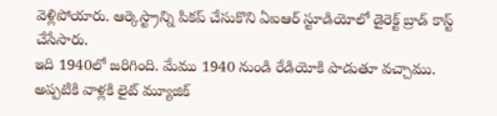వెళ్లిపోయారు. ఆర్కెస్ట్రాన్ని పికప్ చేసుకొని ఏఐఆర్ స్టూడియోలో డైరెక్ట్ బ్రాడ్ కాస్ట్ చేసేసారు.
ఇది 1940లో జరిగింది. మేము 1940 నుండి రేడియోకి పాడుతూ వచ్చాము. అప్పటికి వాళ్లకి లైట్ మ్యూజిక్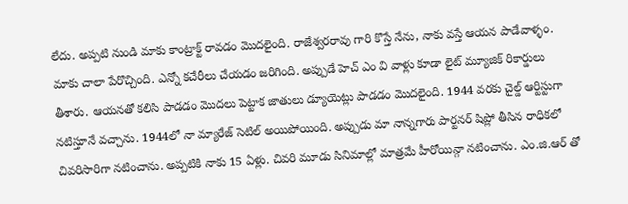లేదు. అప్పటి నుండి మాకు కాంట్రాక్ట్ రావడం మొదలైంది. రాజేశ్వరరావు గారి కొస్తే నేను, నాకు వస్తే ఆయన పాడేవాళ్ళం. మాకు చాలా పేరొచ్చింది. ఎన్నో కచేరీలు చేయడం జరిగింది. అప్పుడే హెచ్ ఎం వి వాళ్లు కూడా లైట్ మ్యూజిక్ రికార్డులు తీశారు. ఆయనతో కలిసి పాడడం మొదలు పెట్టాక జాతులు డ్యూయెట్లు పాడడం మొదలైంది. 1944 వరకు చైల్డ్ ఆర్టిస్టుగా నటిస్తూనే వచ్చాను. 1944లో నా మ్యారేజ్ సెటిల్ అయిపోయింది. అప్పుడు మా నాన్నగారు పార్టనర్ షిప్లో తీసిన రాధికలో చివరిసారిగా నటించాను. అప్పటికి నాకు 15 ఏళ్లు. చివరి మూడు సినిమాల్లో మాత్రమే హీరోయిన్గా నటించాను. ఎం.జి.ఆర్ తో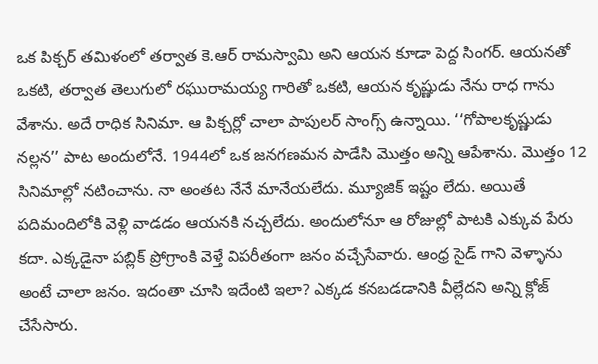ఒక పిక్చర్ తమిళంలో తర్వాత కె.ఆర్ రామస్వామి అని ఆయన కూడా పెద్ద సింగర్. ఆయనతో ఒకటి, తర్వాత తెలుగులో రఘురామయ్య గారితో ఒకటి, ఆయన కృష్ణుడు నేను రాధ గాను వేశాను. అదే రాధిక సినిమా. ఆ పిక్చర్లో చాలా పాపులర్ సాంగ్స్ ఉన్నాయి. ‘‘గోపాలకృష్ణుడు నల్లన’’ పాట అందులోనే. 1944లో ఒక జనగణమన పాడేసి మొత్తం అన్ని ఆపేశాను. మొత్తం 12 సినిమాల్లో నటించాను. నా అంతట నేనే మానేయలేదు. మ్యూజిక్ ఇష్టం లేదు. అయితే పదిమందిలోకి వెళ్లి వాడడం ఆయనకి నచ్చలేదు. అందులోనూ ఆ రోజుల్లో పాటకి ఎక్కువ పేరు కదా. ఎక్కడైనా పబ్లిక్ ప్రోగ్రాంకి వెళ్తే విపరీతంగా జనం వచ్చేసేవారు. ఆంధ్ర సైడ్ గాని వెళ్ళాను అంటే చాలా జనం. ఇదంతా చూసి ఇదేంటి ఇలా? ఎక్కడ కనబడడానికి వీల్లేదని అన్ని క్లోజ్ చేసేసారు.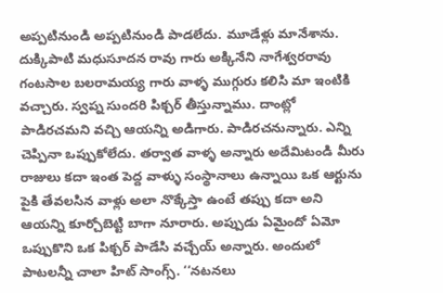అప్పటినుండి అప్పటినుండి పాడలేదు. మూడేళ్లు మానేశాను. దుక్కిపాటి మధుసూదన రావు గారు అక్కినేని నాగేశ్వరరావు గంటసాల బలరామయ్య గారు వాళ్ళ ముగ్గురు కలిసి మా ఇంటికి వచ్చారు. స్వప్న సుందరి పిక్చర్ తీస్తున్నాము. దాంట్లో పాడిరచమని వచ్చి ఆయన్ని అడిగారు. పాడిరచనున్నారు. ఎన్ని చెప్పినా ఒప్పుకోలేదు. తర్వాత వాళ్ళ అన్నారు అదేమిటండి మీరు రాజులు కదా ఇంత పెద్ద వాళ్ళు సంస్థానాలు ఉన్నాయి ఒక ఆర్టును పైకి తేవలసిన వాళ్లు అలా నొక్కేస్తా ఉంటే తప్పు కదా అని ఆయన్ని కూర్చోబెట్టి బాగా నూరారు. అప్పుడు ఏమైందో ఏమో ఒప్పుకొని ఒక పిక్చర్ పాడేసి వచ్చేయ్ అన్నారు. అందులో పాటలన్నీ చాలా హిట్ సాంగ్స్. ‘‘నటనలు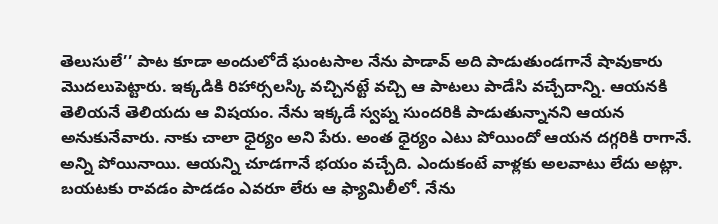తెలుసులే’’ పాట కూడా అందులోదే ఘంటసాల నేను పాడావ్ అది పాడుతుండగానే షావుకారు మొదలుపెట్టారు. ఇక్కడికి రిహార్సలస్కి వచ్చినట్టే వచ్చి ఆ పాటలు పాడేసి వచ్చేదాన్ని. ఆయనకి తెలియనే తెలియదు ఆ విషయం. నేను ఇక్కడే స్వప్న సుందరికి పాడుతున్నానని ఆయన అనుకునేవారు. నాకు చాలా ధైర్యం అని పేరు. అంత ధైర్యం ఎటు పోయిందో ఆయన దగ్గరికి రాగానే. అన్ని పోయినాయి. ఆయన్ని చూడగానే భయం వచ్చేది. ఎందుకంటే వాళ్లకు అలవాటు లేదు అట్లా. బయటకు రావడం పాడడం ఎవరూ లేరు ఆ ఫ్యామిలీలో. నేను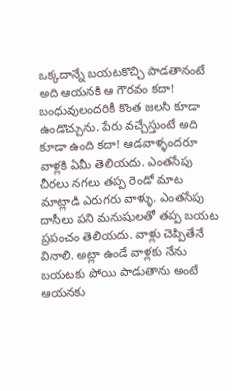ఒక్కదాన్నే బయటకొచ్చి పాడతానంటే అది ఆయనకి ఆ గౌరవం కదా! బంధువులందరికీ కొంత జలసి కూడా ఉండొచ్చును. పేరు వచ్చేస్తుంటే అది కూడా ఉంది కదా! ఆడవాళ్ళందరూ వాళ్లకి ఏమీ తెలియదు. ఎంతసేపు చీరలు నగలు తప్ప రెండో మాట మాట్లాడి ఎరుగరు వాళ్ళు. ఎంతసేపు దాసీలు పని మనుషులతో తప్ప బయట ప్రపంచం తెలియదు. వాళ్లు చెప్పితేనే వినాలి. అట్లా ఉండే వాళ్లకు నేను బయటకు పోయి పాడుతాను అంటే ఆయనకు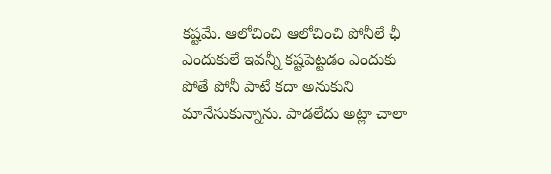కష్టమే. ఆలోచించి ఆలోచించి పోనీలే ఛీ ఎందుకులే ఇవన్నీ కష్టపెట్టడం ఎందుకు పోతే పోనీ పాటే కదా అనుకుని మానేసుకున్నాను. పాడలేదు అట్లా చాలా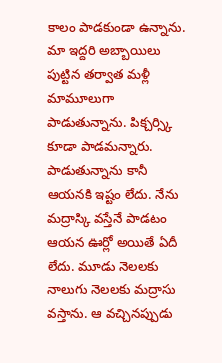కాలం పాడకుండా ఉన్నాను. మా ఇద్దరి అబ్బాయిలు పుట్టిన తర్వాత మళ్లీ మామూలుగా పాడుతున్నాను. పిక్చర్స్కి కూడా పాడమన్నారు. పాడుతున్నాను కానీ ఆయనకి ఇష్టం లేదు. నేను మద్రాస్కి వస్తేనే పాడటం ఆయన ఊర్లో అయితే ఏదీ లేదు. మూడు నెలలకు నాలుగు నెలలకు మద్రాసు వస్తాను. ఆ వచ్చినప్పుడు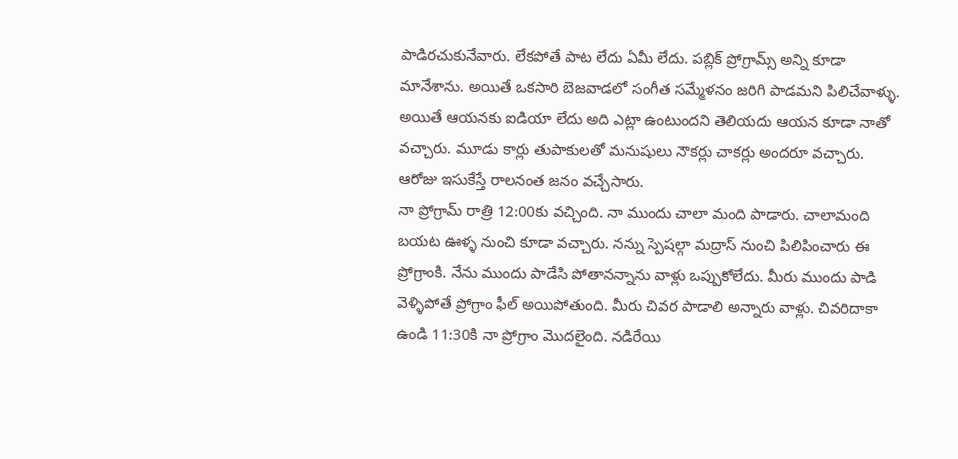పాడిరచుకునేవారు. లేకపోతే పాట లేదు ఏమీ లేదు. పబ్లిక్ ప్రోగ్రామ్స్ అన్ని కూడా మానేశాను. అయితే ఒకసారి బెజవాడలో సంగీత సమ్మేళనం జరిగి పాడమని పిలిచేవాళ్ళు. అయితే ఆయనకు ఐడియా లేదు అది ఎట్లా ఉంటుందని తెలియదు ఆయన కూడా నాతో వచ్చారు. మూడు కార్లు తుపాకులతో మనుషులు నౌకర్లు చాకర్లు అందరూ వచ్చారు. ఆరోజు ఇసుకేస్తే రాలనంత జనం వచ్చేసారు.
నా ప్రోగ్రామ్ రాత్రి 12:00కు వచ్చింది. నా ముందు చాలా మంది పాడారు. చాలామంది బయట ఊళ్ళ నుంచి కూడా వచ్చారు. నన్ను స్పెషల్గా మద్రాస్ నుంచి పిలిపించారు ఈ ప్రోగ్రాంకి. నేను ముందు పాడేసి పోతానన్నాను వాళ్లు ఒప్పుకోలేదు. మీరు ముందు పాడి వెళ్ళిపోతే ప్రోగ్రాం ఫీల్ అయిపోతుంది. మీరు చివర పాడాలి అన్నారు వాళ్లు. చివరిదాకా ఉండి 11:30కి నా ప్రోగ్రాం మొదలైంది. నడిరేయి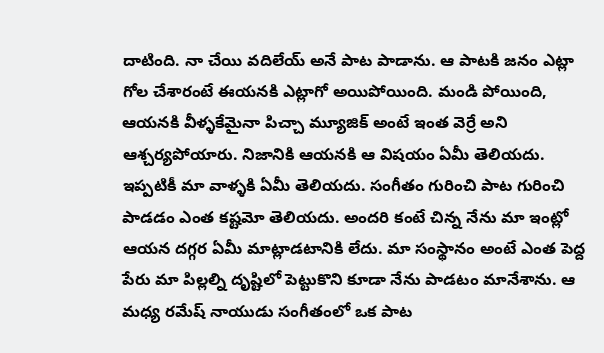దాటింది. నా చేయి వదిలేయ్ అనే పాట పాడాను. ఆ పాటకి జనం ఎట్లా గోల చేశారంటే ఈయనకి ఎట్లాగో అయిపోయింది. మండి పోయింది, ఆయనకి వీళ్ళకేమైనా పిచ్చా మ్యూజిక్ అంటే ఇంత వెర్రే అని ఆశ్చర్యపోయారు. నిజానికి ఆయనకి ఆ విషయం ఏమీ తెలియదు. ఇప్పటికీ మా వాళ్ళకి ఏమీ తెలియదు. సంగీతం గురించి పాట గురించి పాడడం ఎంత కష్టమో తెలియదు. అందరి కంటే చిన్న నేను మా ఇంట్లో ఆయన దగ్గర ఏమీ మాట్లాడటానికి లేదు. మా సంస్థానం అంటే ఎంత పెద్ద పేరు మా పిల్లల్ని దృష్టిలో పెట్టుకొని కూడా నేను పాడటం మానేశాను. ఆ మధ్య రమేష్ నాయుడు సంగీతంలో ఒక పాట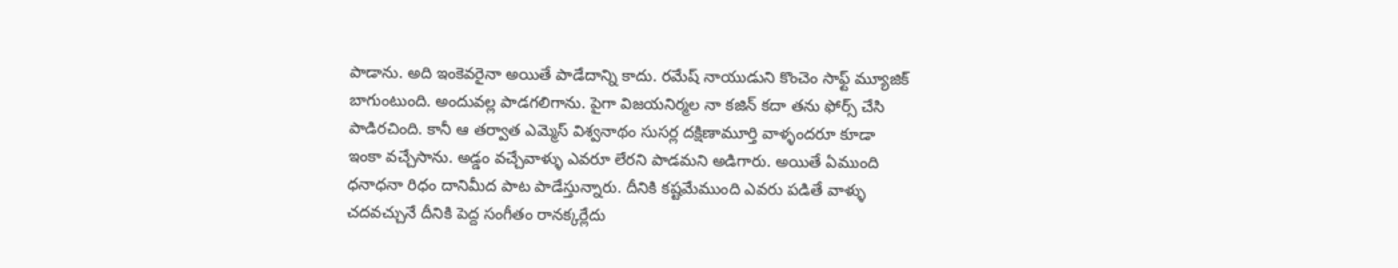పాడాను. అది ఇంకెవరైనా అయితే పాడేదాన్ని కాదు. రమేష్ నాయుడుని కొంచెం సాఫ్ట్ మ్యూజిక్ బాగుంటుంది. అందువల్ల పాడగలిగాను. పైగా విజయనిర్మల నా కజిన్ కదా తను ఫోర్స్ చేసి పాడిరచింది. కానీ ఆ తర్వాత ఎమ్మెస్ విశ్వనాథం సుసర్ల దక్షిణామూర్తి వాళ్ళందరూ కూడా ఇంకా వచ్చేసాను. అడ్డం వచ్చేవాళ్ళు ఎవరూ లేరని పాడమని అడిగారు. అయితే ఏముంది ధనాధనా రిధం దానిమీద పాట పాడేస్తున్నారు. దీనికి కష్టమేముంది ఎవరు పడితే వాళ్ళు చదవచ్చునే దీనికి పెద్ద సంగీతం రానక్కర్లేదు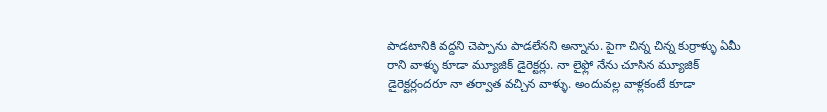పాడటానికి వద్దని చెప్పాను పాడలేనని అన్నాను. పైగా చిన్న చిన్న కుర్రాళ్ళు ఏమీ రాని వాళ్ళు కూడా మ్యూజిక్ డైరెక్టర్లు. నా లైఫ్లో నేను చూసిన మ్యూజిక్ డైరెక్టర్లందరూ నా తర్వాత వచ్చిన వాళ్ళు. అందువల్ల వాళ్లకంటే కూడా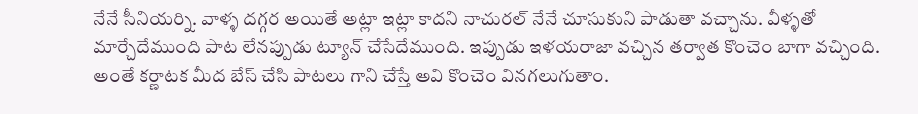నేనే సీనియర్ని. వాళ్ళ దగ్గర అయితే అట్లా ఇట్లా కాదని నాచురల్ నేనే చూసుకుని పాడుతా వచ్చాను. వీళ్ళతో మార్చేదేముంది పాట లేనప్పుడు ట్యూన్ చేసేదేముంది. ఇప్పుడు ఇళయరాజా వచ్చిన తర్వాత కొంచెం బాగా వచ్చింది. అంతే కర్ణాటక మీద బేస్ చేసి పాటలు గాని చేస్తే అవి కొంచెం వినగలుగుతాం.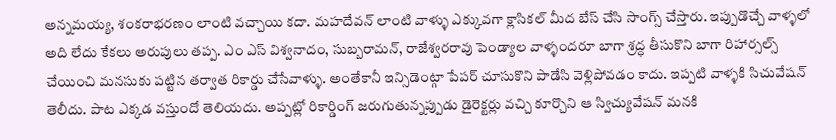అన్నమయ్య, శంకరాభరణం లాంటి వచ్చాయి కదా. మహదేవన్ లాంటి వాళ్ళు ఎక్కువగా క్లాసికల్ మీద బేస్ చేసి సాంగ్స్ చేస్తారు. ఇప్పుడొచ్చే వాళ్ళలో అది లేదు కేకలు అరుపులు తప్ప. ఎం ఎస్ విశ్వనాదం, సుబ్బరామన్, రాజేశ్వరరావు పెండ్యాల వాళ్ళందరూ బాగా శ్రద్ధ తీసుకొని బాగా రిహార్సల్స్ చేయించి మనసుకు పట్టిన తర్వాత రికార్డు చేసేవాళ్ళు. అంతేకానీ ఇన్సిడెంట్గా పేపర్ చూసుకొని పాడేసి వెళ్లిపోవడం కాదు. ఇప్పటి వాళ్ళకి సిచువేషన్ తెలీదు. పాట ఎక్కడ వస్తుందో తెలియదు. అప్పట్లో రికార్డింగ్ జరుగుతున్నప్పుడు డైరెక్టర్లు వచ్చి కూర్చొని ఆ స్విచ్యువేషన్ మనకి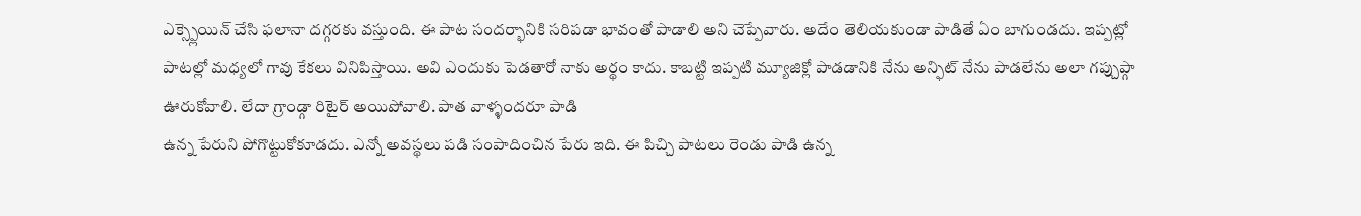ఎక్స్ప్లెయిన్ చేసి ఫలానా దగ్గరకు వస్తుంది. ఈ పాట సందర్భానికి సరిపడా భావంతో పాడాలి అని చెప్పేవారు. అదేం తెలియకుండా పాడితే ఏం బాగుండదు. ఇప్పట్లో పాటల్లో మధ్యలో గావు కేకలు వినిపిస్తాయి. అవి ఎందుకు పెడతారో నాకు అర్థం కాదు. కాబట్టి ఇప్పటి మ్యూజిక్లో పాడడానికి నేను అన్ఫిట్ నేను పాడలేను అలా గప్చుప్గా ఊరుకోవాలి. లేదా గ్రాండ్గా రిటైర్ అయిపోవాలి. పాత వాళ్ళందరూ పాడి
ఉన్న పేరుని పోగొట్టుకోకూడదు. ఎన్నో అవస్థలు పడి సంపాదించిన పేరు ఇది. ఈ పిచ్చి పాటలు రెండు పాడి ఉన్న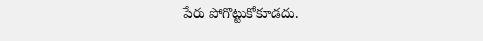పేరు పోగొట్టుకోకూడదు.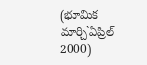(భూమిక మార్చి`ఏప్రిల్ 2000)